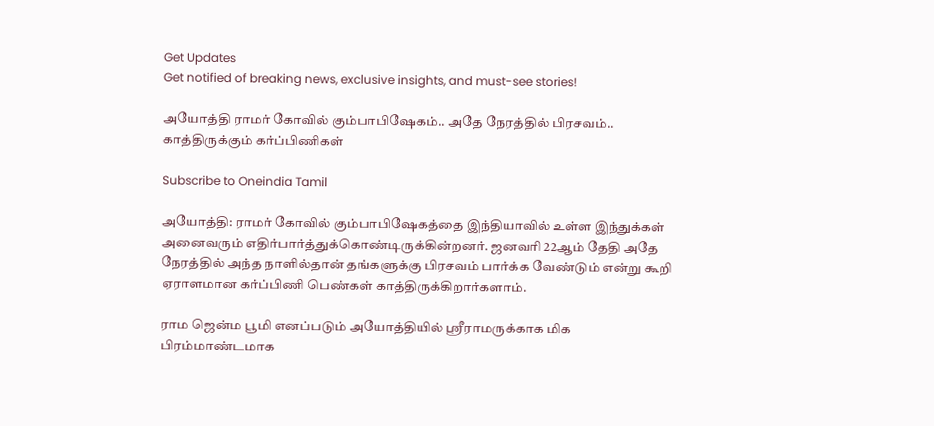Get Updates
Get notified of breaking news, exclusive insights, and must-see stories!

அயோத்தி ராமர் கோவில் கும்பாபிஷேகம்.. அதே நேரத்தில் பிரசவம்.. காத்திருக்கும் கர்ப்பிணிகள்

Subscribe to Oneindia Tamil

அயோத்தி: ராமர் கோவில் கும்பாபிஷேகத்தை இந்தியாவில் உள்ள இந்துக்கள் அனைவரும் எதிர்பார்த்துக்கொண்டிருக்கின்றனர். ஜனவரி 22ஆம் தேதி அதே நேரத்தில் அந்த நாளில்தான் தங்களுக்கு பிரசவம் பார்க்க வேண்டும் என்று கூறி ஏராளமான கர்ப்பிணி பெண்கள் காத்திருக்கிறார்களாம்.

ராம ஜென்ம பூமி எனப்படும் அயோத்தியில் ஸ்ரீராமருக்காக மிக பிரம்மாண்டமாக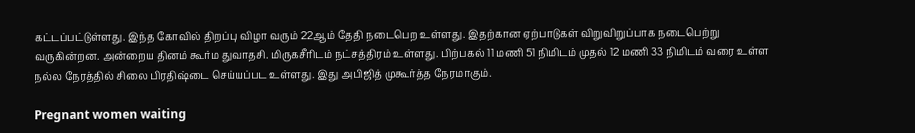கட்டப்பட்டுள்ளது. இந்த கோவில் திறப்பு விழா வரும் 22ஆம் தேதி நடைபெற உள்ளது. இதற்கான ஏற்பாடுகள் விறுவிறுப்பாக நடைபெற்று வருகின்றன. அன்றைய தினம் கூர்ம துவாதசி. மிருகசீரிடம் நட்சத்திரம் உள்ளது. பிற்பகல் 11 மணி 51 நிமிடம் முதல் 12 மணி 33 நிமிடம் வரை உள்ள நல்ல நேரத்தில் சிலை பிரதிஷ்டை செய்யப்பட உள்ளது. இது அபிஜித் முகூர்த்த நேரமாகும்.

Pregnant women waiting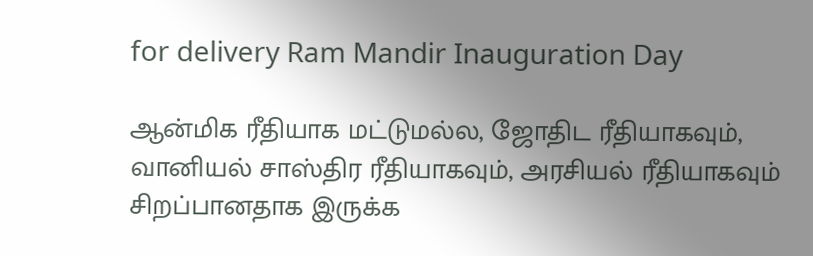for delivery Ram Mandir Inauguration Day

ஆன்மிக ரீதியாக மட்டுமல்ல, ஜோதிட ரீதியாகவும், வானியல் சாஸ்திர ரீதியாகவும், அரசியல் ரீதியாகவும் சிறப்பானதாக இருக்க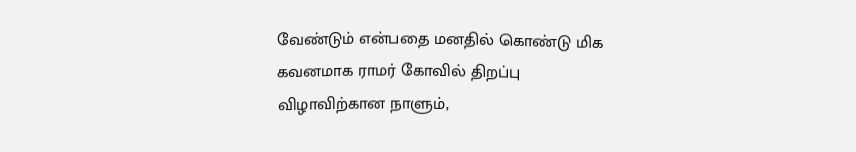வேண்டும் என்பதை மனதில் கொண்டு மிக கவனமாக ராமர் கோவில் திறப்பு விழாவிற்கான நாளும்,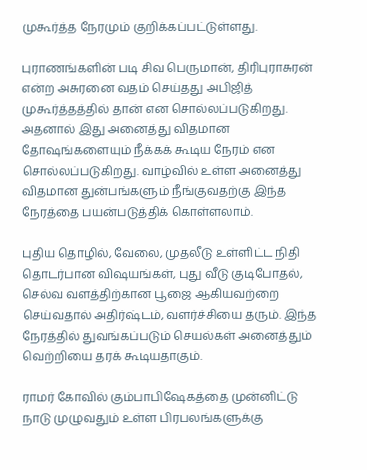முகூர்த்த நேரமும் குறிக்கப்பட்டுள்ளது.

புராணங்களின் படி சிவ பெருமான், திரிபுராசுரன் என்ற அசுரனை வதம் செய்தது அபிஜித் முகூர்த்தத்தில் தான் என சொல்லப்படுகிறது. அதனால் இது அனைத்து விதமான தோஷங்களையும் நீக்கக் கூடிய நேரம் என சொல்லப்படுகிறது. வாழ்வில் உள்ள அனைத்து விதமான துன்பங்களும் நீங்குவதற்கு இந்த நேரத்தை பயன்படுத்திக் கொள்ளலாம்.

புதிய தொழில், வேலை, முதலீடு உள்ளிட்ட நிதி தொடர்பான விஷயங்கள், புது வீடு குடிபோதல், செல்வ வளத்திற்கான பூஜை ஆகியவற்றை செய்வதால் அதிர்ஷ்டம், வளர்ச்சியை தரும். இந்த நேரத்தில் துவங்கப்படும் செயல்கள் அனைத்தும் வெற்றியை தரக் கூடியதாகும்.

ராமர் கோவில் கும்பாபிஷேகத்தை முன்னிட்டு நாடு முழுவதும் உள்ள பிரபலங்களுக்கு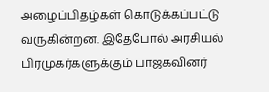அழைப்பிதழ்கள் கொடுக்கப்பட்டு வருகின்றன. இதேபோல் அரசியல் பிரமுகர்களுக்கும் பாஜகவினர்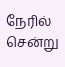நேரில் சென்று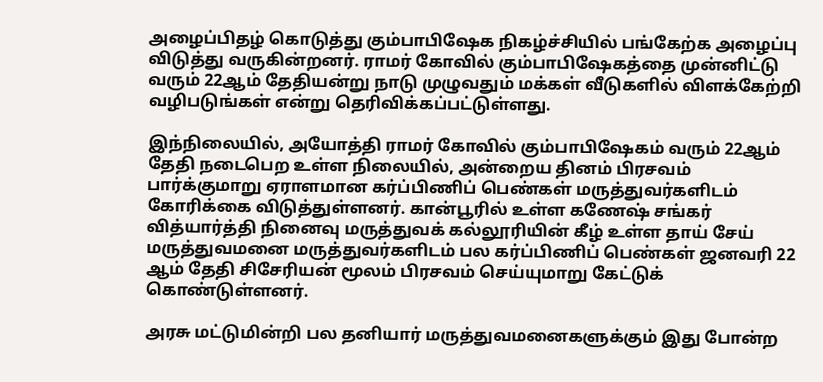அழைப்பிதழ் கொடுத்து கும்பாபிஷேக நிகழ்ச்சியில் பங்கேற்க அழைப்பு விடுத்து வருகின்றனர். ராமர் கோவில் கும்பாபிஷேகத்தை முன்னிட்டு வரும் 22ஆம் தேதியன்று நாடு முழுவதும் மக்கள் வீடுகளில் விளக்கேற்றி வழிபடுங்கள் என்று தெரிவிக்கப்பட்டுள்ளது.

இந்நிலையில், அயோத்தி ராமர் கோவில் கும்பாபிஷேகம் வரும் 22ஆம் தேதி நடைபெற உள்ள நிலையில், அன்றைய தினம் பிரசவம் பார்க்குமாறு ஏராளமான கர்ப்பிணிப் பெண்கள் மருத்துவர்களிடம் கோரிக்கை விடுத்துள்ளனர். கான்பூரில் உள்ள கணேஷ் சங்கர் வித்யார்த்தி நினைவு மருத்துவக் கல்லூரியின் கீழ் உள்ள தாய் சேய் மருத்துவமனை மருத்துவர்களிடம் பல கர்ப்பிணிப் பெண்கள் ஜனவரி 22 ஆம் தேதி சிசேரியன் மூலம் பிரசவம் செய்யுமாறு கேட்டுக் கொண்டுள்ளனர்.

அரசு மட்டுமின்றி பல தனியார் மருத்துவமனைகளுக்கும் இது போன்ற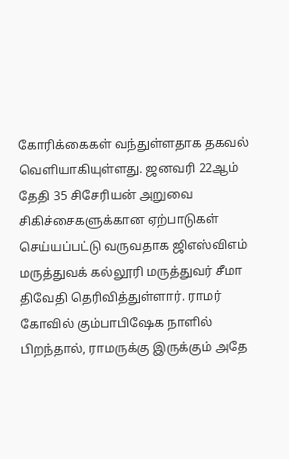கோரிக்கைகள் வந்துள்ளதாக தகவல் வெளியாகியுள்ளது. ஜனவரி 22ஆம் தேதி 35 சிசேரியன் அறுவை சிகிச்சைகளுக்கான ஏற்பாடுகள் செய்யப்பட்டு வருவதாக ஜிஎஸ்விஎம் மருத்துவக் கல்லூரி மருத்துவர் சீமா திவேதி தெரிவித்துள்ளார். ராமர் கோவில் கும்பாபிஷேக நாளில் பிறந்தால், ராமருக்கு இருக்கும் அதே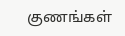குணங்கள்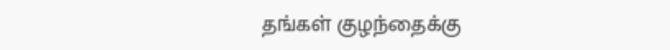தங்கள் குழந்தைக்கு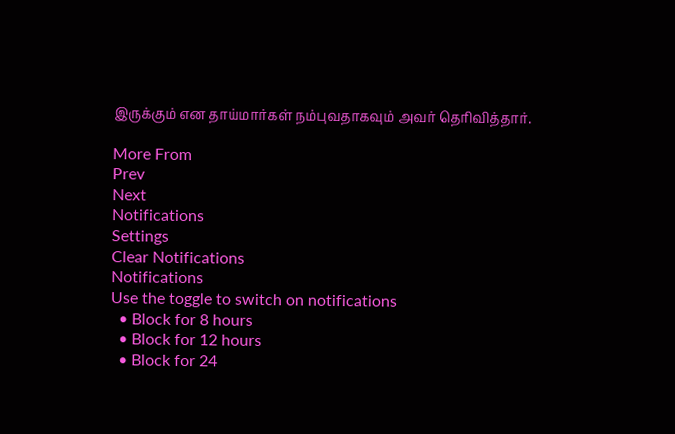இருக்கும் என தாய்மார்கள் நம்புவதாகவும் அவர் தெரிவித்தார்.

More From
Prev
Next
Notifications
Settings
Clear Notifications
Notifications
Use the toggle to switch on notifications
  • Block for 8 hours
  • Block for 12 hours
  • Block for 24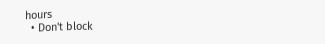hours
  • Don't block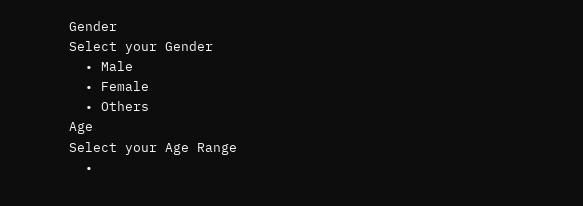Gender
Select your Gender
  • Male
  • Female
  • Others
Age
Select your Age Range
  •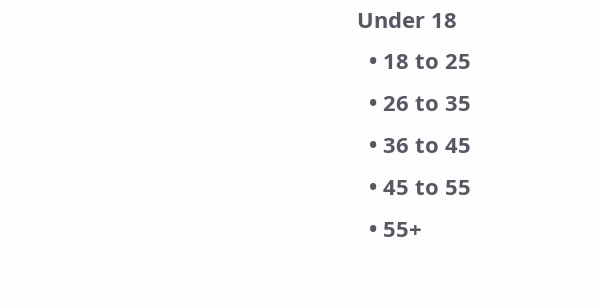Under 18
  • 18 to 25
  • 26 to 35
  • 36 to 45
  • 45 to 55
  • 55+